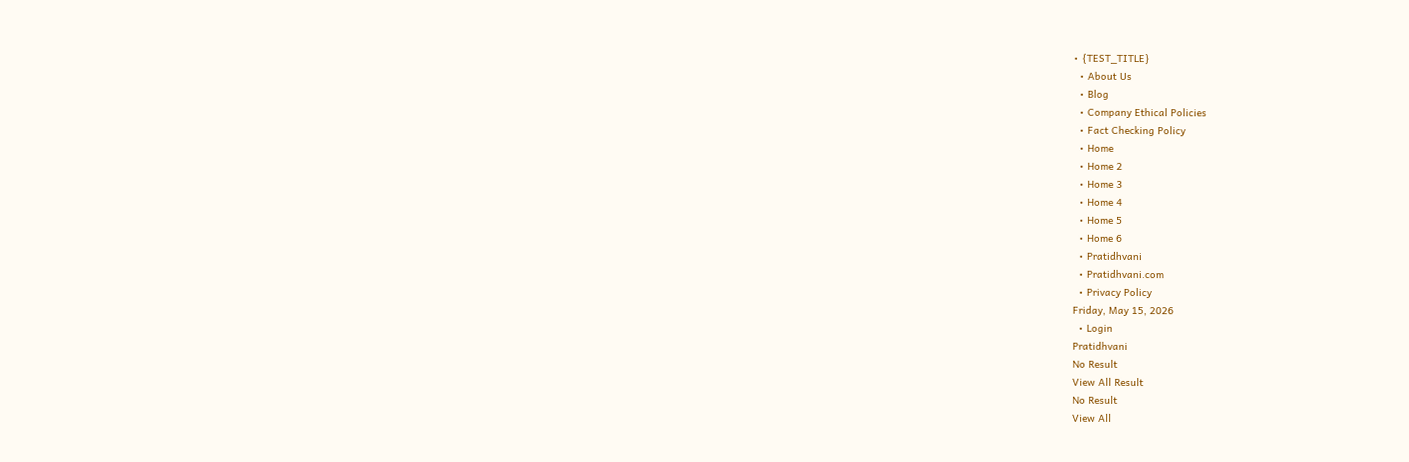• {TEST_TITLE}
  • About Us
  • Blog
  • Company Ethical Policies
  • Fact Checking Policy
  • Home
  • Home 2
  • Home 3
  • Home 4
  • Home 5
  • Home 6
  • Pratidhvani
  • Pratidhvani.com
  • Privacy Policy
Friday, May 15, 2026
  • Login
Pratidhvani
No Result
View All Result
No Result
View All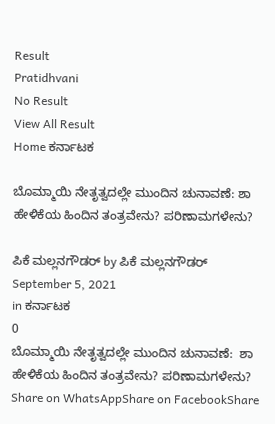Result
Pratidhvani
No Result
View All Result
Home ಕರ್ನಾಟಕ

ಬೊಮ್ಮಾಯಿ ನೇತೃತ್ವದಲ್ಲೇ ಮುಂದಿನ ಚುನಾವಣೆ: ಶಾ ಹೇಳಿಕೆಯ ಹಿಂದಿನ ತಂತ್ರವೇನು? ಪರಿಣಾಮಗಳೇನು?

ಪಿಕೆ ಮಲ್ಲನಗೌಡರ್ by ಪಿಕೆ ಮಲ್ಲನಗೌಡರ್
September 5, 2021
in ಕರ್ನಾಟಕ
0
ಬೊಮ್ಮಾಯಿ ನೇತೃತ್ವದಲ್ಲೇ ಮುಂದಿನ ಚುನಾವಣೆ:  ಶಾ ಹೇಳಿಕೆಯ ಹಿಂದಿನ ತಂತ್ರವೇನು? ಪರಿಣಾಮಗಳೇನು?
Share on WhatsAppShare on FacebookShare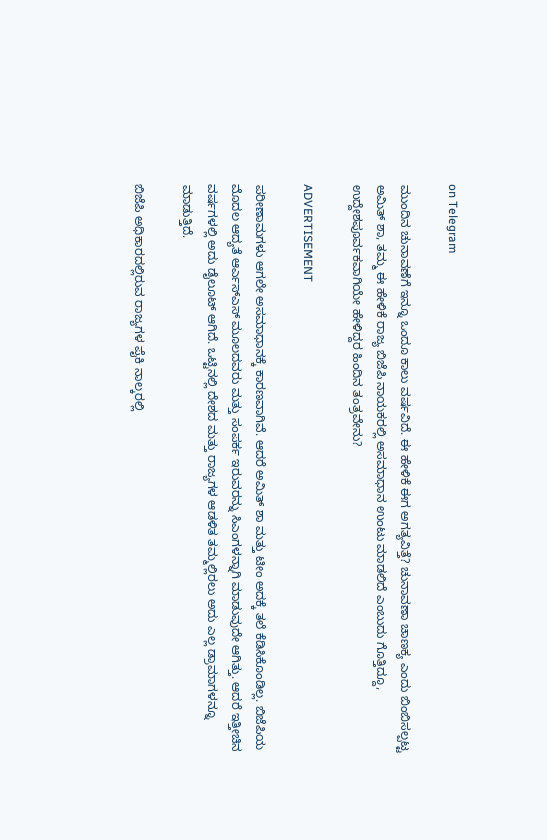on Telegram

ಮುಂದಿನ ಚುನಾವಣೆಗೆ ಇನ್ನೂ ಒಂದೂ ಕಾಲು ವರ್ಷವಿದೆ. ಈ ಹೇಳಿಕೆ ಈಗ ಅಗತ್ಯವಿತ್ತೆ? ಚುನಾವಣಾ ಚಾಣಕ್ಯ ಎಂದು ಬಿಂಬಿಸಲ್ಪಟ್ಟ ಅಮಿತ್ ಶಾ, ತಮ್ಮ ಈ ಹೇಳಿಕೆ ರಾಜ್ಯ ಬಿಜೆಪಿ ನಾಯಕರಲ್ಲಿ ಅಸಮಾಧಾನ ಉಂಟು ಮಾಡಲಿದೆ ಎಂಬುದು ಗೊತ್ತಿದ್ದೂ, ಉದ್ದೇಶಪೂರ್ವಕವಾಗಿಯೇ ಹೇಳಿದ್ದರ ಹಿಂದಿನ ತಂತ್ರವೇನು?

ADVERTISEMENT

ಪರೀಣಾಮಗಳು ಆಗಲೇ ಅಸಮಾಧಾನಕ್ಕೆ ಕಾರಣವಾಗಿವೆ. ಆದರೆ ಅಮಿತ್ ಶಾ ಮತ್ತು ಟೀಂ ಅದಕ್ಕೆ ತಲೆ ಕೆಡಿಸಿಕೊಂಡಿಲ್ಲ. ಬಿಜೆಪಿಯ ಮೊದಲ ಆದ್ಯತೆ ಆರ್ಎಸ್ಎಸ್ ಮೂಲದವರು ಮತ್ತು ಸಂಪರ್ಕ ಇರುವರನ್ನು ಸಿಎಂಗಳನ್ನಾಗಿ ಮಾಡುವುದೇ ಆಗಿತ್ತು. ಆದರೆ ಇತ್ತೀಚಿನ ವರ್ಷಗಳಲ್ಲಿ ಅದು ಡೈಲೂಟ್ ಆಗಿದೆ. ಒಟ್ಟಿನಲ್ಲಿ ದೇಶದ ಮತ್ತು ರಾಜ್ಯಗಳ ಆಡಳಿತ ತಮ್ಮಲ್ಲಿರಲು ಅದು ಎಲ್ಲ ಡ್ರಾಮಾಗಳನ್ನೂ ಮಾಡುತ್ತಿದೆ.

ಬಿಜೆಪಿ ಅಧಿಕಾರದಲ್ಲಿರುವ ರಾಜ್ಯಗಳ ಪೈಕಿ ನಾಲ್ಕರಲ್ಲಿ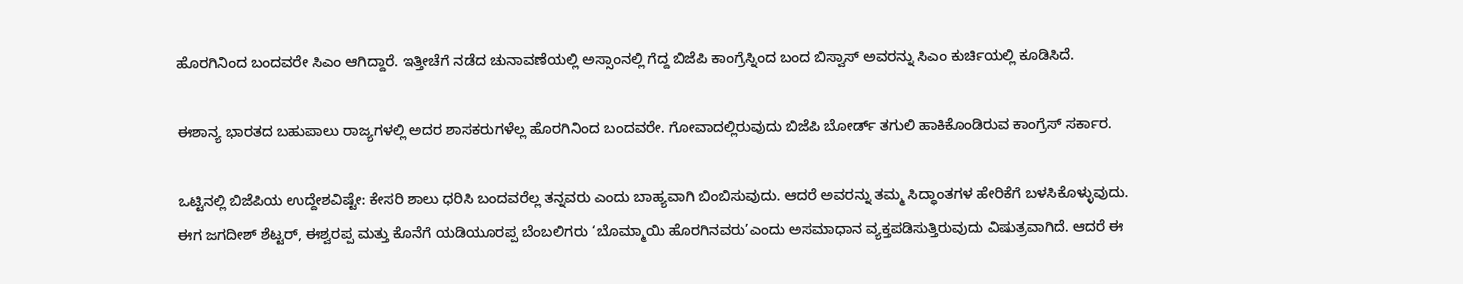ಹೊರಗಿನಿಂದ ಬಂದವರೇ ಸಿಎಂ ಆಗಿದ್ದಾರೆ. ಇತ್ತೀಚೆಗೆ ನಡೆದ ಚುನಾವಣೆಯಲ್ಲಿ ಅಸ್ಸಾಂನಲ್ಲಿ ಗೆದ್ದ ಬಿಜೆಪಿ ಕಾಂಗ್ರೆಸ್ನಿಂದ ಬಂದ ಬಿಸ್ವಾಸ್ ಅವರನ್ನು ಸಿಎಂ ಕುರ್ಚಿಯಲ್ಲಿ ಕೂಡಿಸಿದೆ.

ಈಶಾನ್ಯ ಭಾರತದ ಬಹುಪಾಲು ರಾಜ್ಯಗಳಲ್ಲಿ ಅದರ ಶಾಸಕರುಗಳೆಲ್ಲ ಹೊರಗಿನಿಂದ ಬಂದವರೇ. ಗೋವಾದಲ್ಲಿರುವುದು ಬಿಜೆಪಿ ಬೋರ್ಡ್ ತಗುಲಿ ಹಾಕಿಕೊಂಡಿರುವ ಕಾಂಗ್ರೆಸ್ ಸರ್ಕಾರ.

ಒಟ್ಟಿನಲ್ಲಿ ಬಿಜೆಪಿಯ ಉದ್ದೇಶವಿಷ್ಟೇ: ಕೇಸರಿ ಶಾಲು ಧರಿಸಿ ಬಂದವರೆಲ್ಲ ತನ್ನವರು ಎಂದು ಬಾಹ್ಯವಾಗಿ ಬಿಂಬಿಸುವುದು. ಆದರೆ ಅವರನ್ನು ತಮ್ಮ ಸಿದ್ಧಾಂತಗಳ ಹೇರಿಕೆಗೆ ಬಳಸಿಕೊಳ್ಳುವುದು.
ಈಗ ಜಗದೀಶ್ ಶೆಟ್ಟರ್, ಈಶ್ವರಪ್ಪ ಮತ್ತು ಕೊನೆಗೆ ಯಡಿಯೂರಪ್ಪ ಬೆಂಬಲಿಗರು ‘ಬೊಮ್ಮಾಯಿ ಹೊರಗಿನವರು’ಎಂದು ಅಸಮಾಧಾನ ವ್ಯಕ್ತಪಡಿಸುತ್ತಿರುವುದು ವಿಷುತ್ರವಾಗಿದೆ. ಆದರೆ ಈ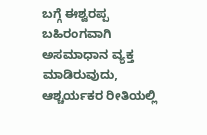ಬಗ್ಗೆ ಈಶ್ವರಪ್ಪ ಬಹಿರಂಗವಾಗಿ ಅಸಮಾಧಾನ ವ್ಯಕ್ತ ಮಾಡಿರುವುದು, ಆಶ್ಚರ್ಯಕರ ರೀತಿಯಲ್ಲಿ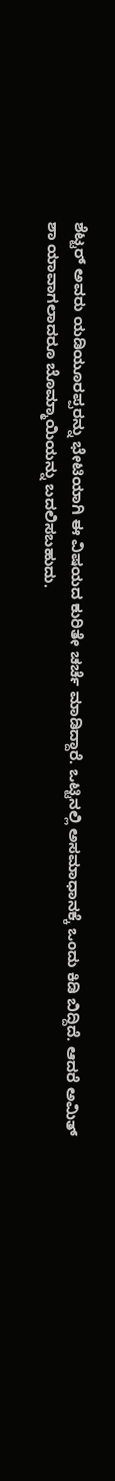ಶೆಟ್ಟರ್ ಅವರು ಯಡಿಯೂರಪ್ಪರನ್ನು ಭೇಟಿಯಾಗಿ ಈ ವಿಷಯದ ಕುರಿತೇ ಚರ್ಚೆ ಮಾಡಿದ್ದಾರೆ. ಒಟ್ಟಿನಲ್ಲಿ ಅಸಮಾಧಾನಕ್ಕೆ ಒಂದು ಕಿಡಿ ಬಿದ್ದಿದೆ. ಆದರೆ ಅಮಿತ್ ಶಾ ಯಾವಾಗಲಾದರೂ ಬೊಮ್ಮಾಯಿಯನ್ನು ಬದಲಿಸಬಹುದು.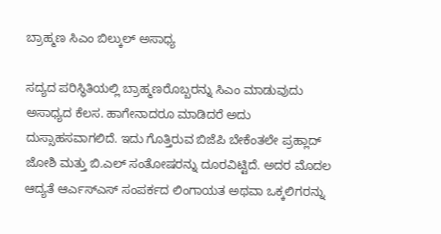ಬ್ರಾಹ್ಮಣ ಸಿಎಂ ಬಿಲ್ಕುಲ್ ಅಸಾಧ್ಯ

ಸದ್ಯದ ಪರಿಸ್ಥಿತಿಯಲ್ಲಿ ಬ್ರಾಹ್ಮಣರೊಬ್ಬರನ್ನು ಸಿಎಂ ಮಾಡುವುದು ಅಸಾಧ್ಯದ ಕೆಲಸ. ಹಾಗೇನಾದರೂ ಮಾಡಿದರೆ ಅದು ದುಸ್ಸಾಹಸವಾಗಲಿದೆ. ಇದು ಗೊತ್ತಿರುವ ಬಿಜೆಪಿ ಬೇಕೆಂತಲೇ ಪ್ರಹ್ಲಾದ್ ಜೋಶಿ ಮತ್ತು ಬಿ.ಎಲ್ ಸಂತೋಷರನ್ನು ದೂರವಿಟ್ಟಿದೆ. ಅದರ ಮೊದಲ ಆದ್ಯತೆ ಆರ್ಎಸ್ಎಸ್ ಸಂಪರ್ಕದ ಲಿಂಗಾಯತ ಅಥವಾ ಒಕ್ಕಲಿಗರನ್ನು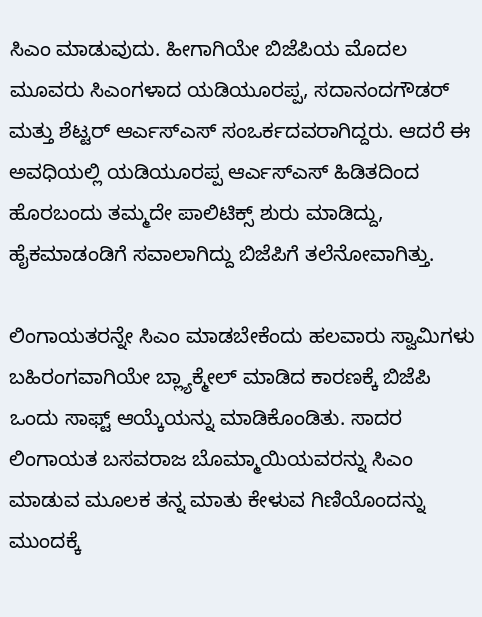ಸಿಎಂ ಮಾಡುವುದು. ಹೀಗಾಗಿಯೇ ಬಿಜೆಪಿಯ ಮೊದಲ ಮೂವರು ಸಿಎಂಗಳಾದ ಯಡಿಯೂರಪ್ಪ, ಸದಾನಂದಗೌಡರ್ ಮತ್ತು ಶೆಟ್ಟರ್ ಆರ್ಎಸ್ಎಸ್ ಸಂಒರ್ಕದವರಾಗಿದ್ದರು. ಆದರೆ ಈ ಅವಧಿಯಲ್ಲಿ ಯಡಿಯೂರಪ್ಪ ಆರ್ಎಸ್ಎಸ್ ಹಿಡಿತದಿಂದ ಹೊರಬಂದು ತಮ್ಮದೇ ಪಾಲಿಟಿಕ್ಸ್ ಶುರು ಮಾಡಿದ್ದು, ಹೈಕಮಾಡಂಡಿಗೆ ಸವಾಲಾಗಿದ್ದು ಬಿಜೆಪಿಗೆ ತಲೆನೋವಾಗಿತ್ತು.

ಲಿಂಗಾಯತರನ್ನೇ ಸಿಎಂ ಮಾಡಬೇಕೆಂದು ಹಲವಾರು ಸ್ವಾಮಿಗಳು ಬಹಿರಂಗವಾಗಿಯೇ ಬ್ಲ್ಯಾಕ್ಮೇಲ್ ಮಾಡಿದ ಕಾರಣಕ್ಕೆ ಬಿಜೆಪಿ ಒಂದು ಸಾಫ್ಟ್ ಆಯ್ಕೆಯನ್ನು ಮಾಡಿಕೊಂಡಿತು. ಸಾದರ ಲಿಂಗಾಯತ ಬಸವರಾಜ ಬೊಮ್ಮಾಯಿಯವರನ್ನು ಸಿಎಂ ಮಾಡುವ ಮೂಲಕ ತನ್ನ ಮಾತು ಕೇಳುವ ಗಿಣಿಯೊಂದನ್ನು ಮುಂದಕ್ಕೆ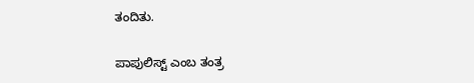ತಂದಿತು.

ಪಾಪುಲಿಸ್ಟ್ ಎಂಬ ತಂತ್ರ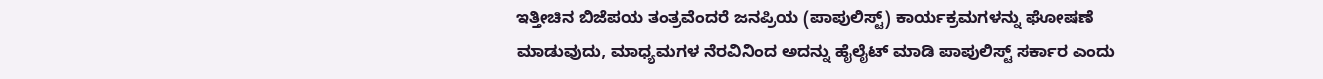ಇತ್ತೀಚಿನ ಬಿಜೆಪಯ ತಂತ್ರವೆಂದರೆ ಜನಪ್ರಿಯ (ಪಾಪುಲಿಸ್ಟ್) ಕಾರ್ಯಕ್ರಮಗಳನ್ನು ಘೋಷಣೆ ಮಾಡುವುದು, ಮಾಧ್ಯಮಗಳ ನೆರವಿನಿಂದ ಅದನ್ನು ಹೈಲೈಟ್ ಮಾಡಿ ಪಾಪುಲಿಸ್ಟ್ ಸರ್ಕಾರ ಎಂದು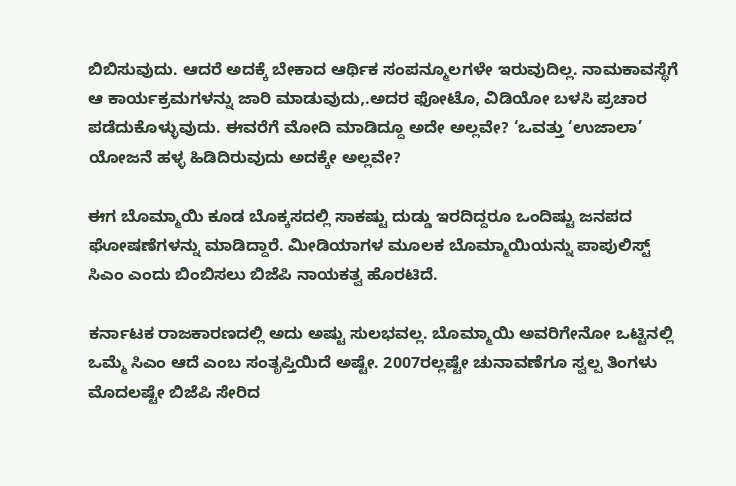ಬಿಬಿಸುವುದು. ಆದರೆ ಅದಕ್ಕೆ ಬೇಕಾದ ಆರ್ಥಿಕ ಸಂಪನ್ಮೂಲಗಳೇ ಇರುವುದಿಲ್ಲ. ನಾಮಕಾವಸ್ಥೆಗೆ ಆ ಕಾರ್ಯಕ್ರಮಗಳನ್ನು ಜಾರಿ ಮಾಡುವುದು,.ಅದರ ಫೋಟೊ, ವಿಡಿಯೋ ಬಳಸಿ ಪ್ರಚಾರ ಪಡೆದುಕೊಳ್ಳುವುದು. ಈವರೆಗೆ ಮೋದಿ ಮಾಡಿದ್ದೂ ಅದೇ ಅಲ್ಲವೇ? ‘ಒವತ್ತು ‘ಉಜಾಲಾ’ ಯೋಜನೆ ಹಳ್ಳ ಹಿಡಿದಿರುವುದು ಅದಕ್ಕೇ ಅಲ್ಲವೇ?

ಈಗ ಬೊಮ್ಮಾಯಿ ಕೂಡ ಬೊಕ್ಕಸದಲ್ಲಿ ಸಾಕಷ್ಟು ದುಡ್ಡು ಇರದಿದ್ದರೂ ಒಂದಿಷ್ಟು ಜನಪದ ಘೋಷಣೆಗಳನ್ನು ಮಾಡಿದ್ದಾರೆ. ಮೀಡಿಯಾಗಳ ಮೂಲಕ ಬೊಮ್ಮಾಯಿಯನ್ನು ಪಾಪುಲಿಸ್ಟ್ ಸಿಎಂ ಎಂದು ಬಿಂಬಿಸಲು ಬಿಜೆಪಿ ನಾಯಕತ್ವ ಹೊರಟಿದೆ.

ಕರ್ನಾಟಕ ರಾಜಕಾರಣದಲ್ಲಿ ಅದು ಅಷ್ಟು ಸುಲಭವಲ್ಲ. ಬೊಮ್ಮಾಯಿ ಅವರಿಗೇನೋ ಒಟ್ಟಿನಲ್ಲಿ ಒಮ್ಮೆ ಸಿಎಂ ಆದೆ ಎಂಬ ಸಂತೃಪ್ತಿಯಿದೆ ಅಷ್ಟೇ. 2007ರಲ್ಲಷ್ಟೇ ಚುನಾವಣೆಗೂ ಸ್ವಲ್ಪ ತಿಂಗಳು ಮೊದಲಷ್ಟೇ ಬಿಜೆಪಿ ಸೇರಿದ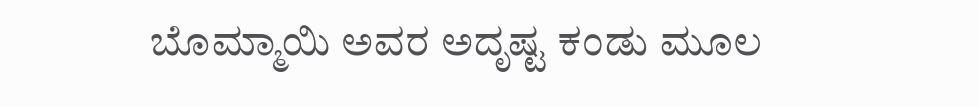ಬೊಮ್ಮಾಯಿ ಅವರ ಅದೃಷ್ಟ ಕಂಡು ಮೂಲ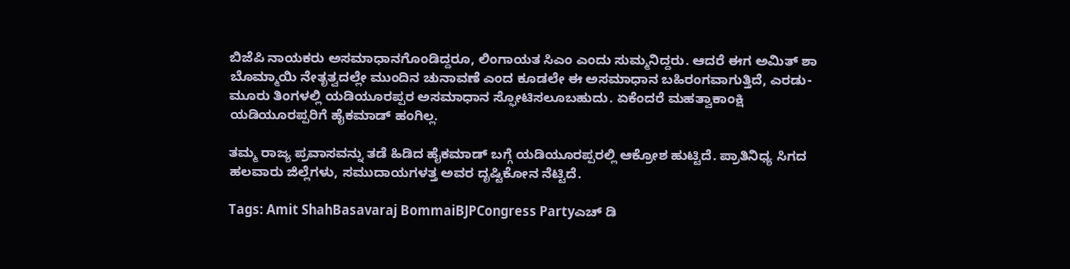ಬಿಜೆಪಿ ನಾಯಕರು ಅಸಮಾಧಾನಗೊಂಡಿದ್ದರೂ, ಲಿಂಗಾಯತ ಸಿಎಂ ಎಂದು ಸುಮ್ಮನಿದ್ದರು. ಆದರೆ ಈಗ ಅಮಿತ್ ಶಾ ಬೊಮ್ಮಾಯಿ ನೇತೃತ್ವದಲ್ಲೇ ಮುಂದಿನ ಚುನಾವಣೆ ಎಂದ ಕೂಡಲೇ ಈ ಅಸಮಾಧಾನ ಬಹಿರಂಗವಾಗುತ್ತಿದೆ, ಎರಡು-ಮೂರು ತಿಂಗಳಲ್ಲಿ ಯಡಿಯೂರಪ್ಪರ ಅಸಮಾಧಾನ ಸ್ಫೋಟಿಸಲೂಬಹುದು. ಏಕೆಂದರೆ ಮಹತ್ವಾಕಾಂಕ್ಷಿ ಯಡಿಯೂರಪ್ಪರಿಗೆ ಹೈಕಮಾಡ್ ಹಂಗಿಲ್ಲ.

ತಮ್ಮ ರಾಜ್ಯ ಪ್ರವಾಸವನ್ನು ತಡೆ ಹಿಡಿದ ಹೈಕಮಾಡ್ ಬಗ್ಗೆ ಯಡಿಯೂರಪ್ಪರಲ್ಲಿ ಆಕ್ರೋಶ ಹುಟ್ಟಿದೆ. ಪ್ರಾತಿನಿಧ್ಯ ಸಿಗದ ಹಲವಾರು ಜಿಲ್ಲೆಗಳು, ಸಮುದಾಯಗಳತ್ತ ಅವರ ದೃಷ್ಟಿಕೋನ ನೆಟ್ಟಿದೆ.

Tags: Amit ShahBasavaraj BommaiBJPCongress Partyಎಚ್ ಡಿ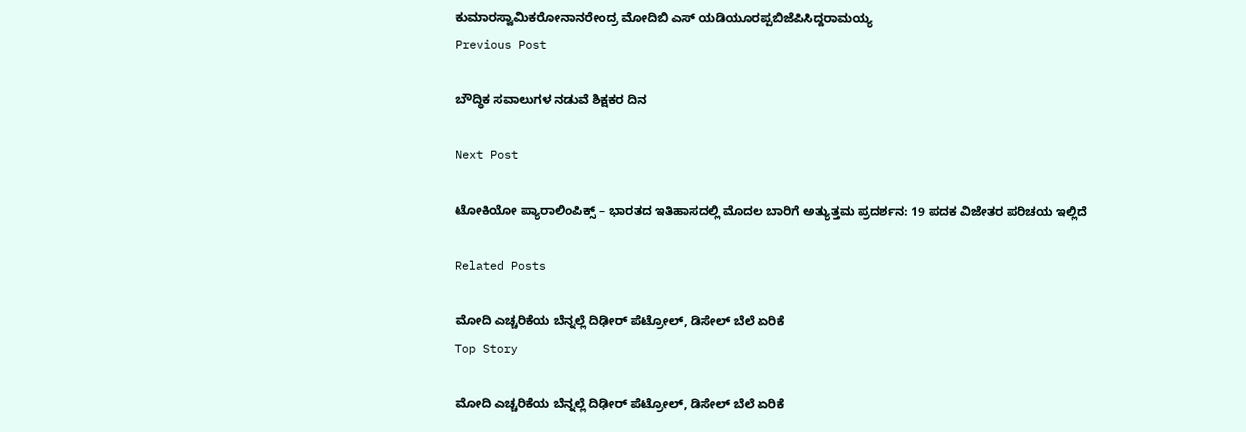ಕುಮಾರಸ್ವಾಮಿಕರೋನಾನರೇಂದ್ರ ಮೋದಿಬಿ ಎಸ್ ಯಡಿಯೂರಪ್ಪಬಿಜೆಪಿಸಿದ್ದರಾಮಯ್ಯ
Previous Post

ಬೌದ್ಧಿಕ ಸವಾಲುಗಳ ನಡುವೆ ಶಿಕ್ಷಕರ ದಿನ

Next Post

ಟೋಕಿಯೋ ಪ್ಯಾರಾಲಿಂಪಿಕ್ಸ್ – ಭಾರತದ ಇತಿಹಾಸದಲ್ಲಿ ಮೊದಲ ಬಾರಿಗೆ ಅತ್ಯುತ್ತಮ ಪ್ರದರ್ಶನ: 19 ಪದಕ ವಿಜೇತರ ಪರಿಚಯ ಇಲ್ಲಿದೆ

Related Posts

ಮೋದಿ ಎಚ್ಚರಿಕೆಯ ಬೆನ್ನಲ್ಲೆ ದಿಢೀರ್‌ ಪೆಟ್ರೋಲ್‌, ಡಿಸೇಲ್‌ ಬೆಲೆ ಏರಿಕೆ
Top Story

ಮೋದಿ ಎಚ್ಚರಿಕೆಯ ಬೆನ್ನಲ್ಲೆ ದಿಢೀರ್‌ ಪೆಟ್ರೋಲ್‌, ಡಿಸೇಲ್‌ ಬೆಲೆ ಏರಿಕೆ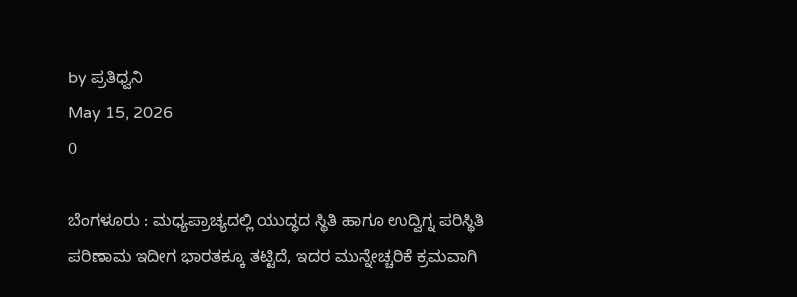by ಪ್ರತಿಧ್ವನಿ
May 15, 2026
0

ಬೆಂಗಳೂರು : ಮಧ್ಯಪ್ರಾಚ್ಯದಲ್ಲಿ ಯುದ್ಧದ ಸ್ಥಿತಿ ಹಾಗೂ ಉದ್ವಿಗ್ನ ಪರಿಸ್ಥಿತಿ ಪರಿಣಾಮ ಇದೀಗ ಭಾರತಕ್ಕೂ ತಟ್ಟಿದೆ, ಇದರ ಮುನ್ನೇಚ್ಚರಿಕೆ ಕ್ರಮವಾಗಿ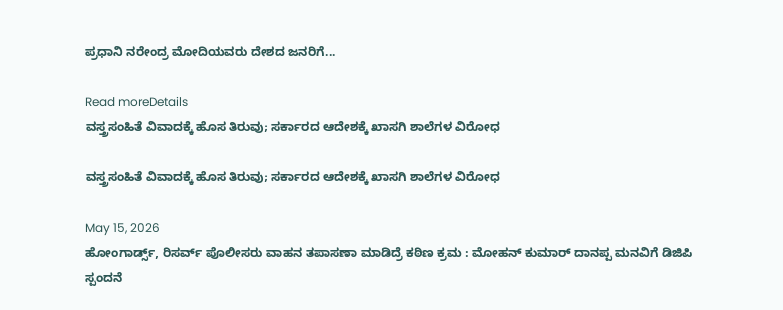ಪ್ರಧಾನಿ ನರೇಂದ್ರ ಮೋದಿಯವರು ದೇಶದ ಜನರಿಗೆ...

Read moreDetails
ವಸ್ತ್ರಸಂಹಿತೆ ವಿವಾದಕ್ಕೆ ಹೊಸ ತಿರುವು; ಸರ್ಕಾರದ ಆದೇಶಕ್ಕೆ ಖಾಸಗಿ ಶಾಲೆಗಳ ವಿರೋಧ

ವಸ್ತ್ರಸಂಹಿತೆ ವಿವಾದಕ್ಕೆ ಹೊಸ ತಿರುವು; ಸರ್ಕಾರದ ಆದೇಶಕ್ಕೆ ಖಾಸಗಿ ಶಾಲೆಗಳ ವಿರೋಧ

May 15, 2026
ಹೋಂಗಾರ್ಡ್ಸ್, ರಿಸರ್ವ್ ಪೊಲೀಸರು ವಾಹನ ತಪಾಸಣಾ ಮಾಡಿದ್ರೆ ಕಠಿಣ ಕ್ರಮ : ಮೋಹನ್‌ ಕುಮಾರ್‌ ದಾನಪ್ಪ ಮನವಿಗೆ ಡಿಜಿಪಿ ಸ್ಪಂದನೆ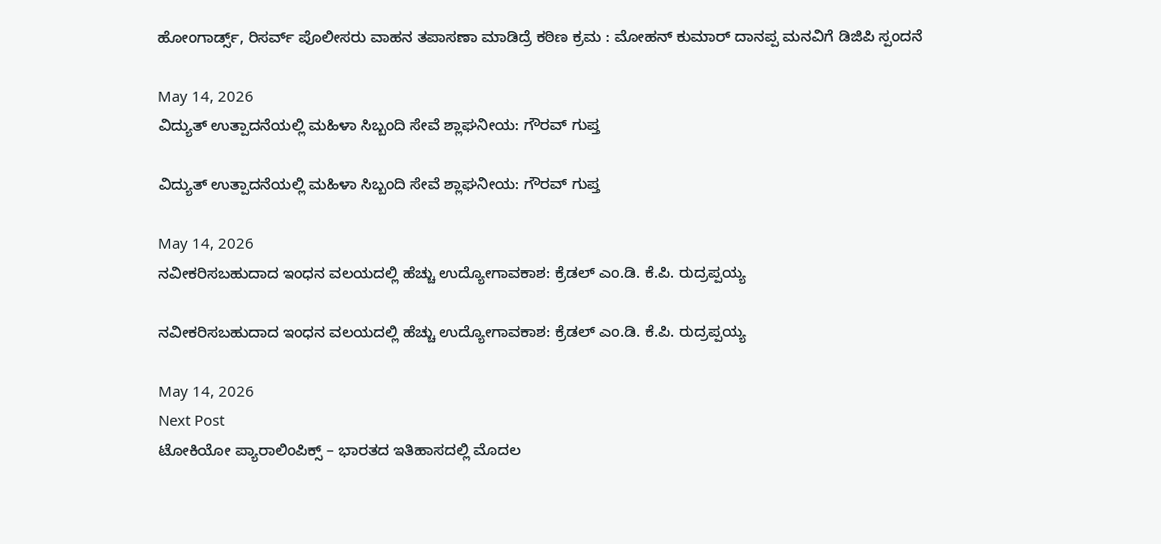ಹೋಂಗಾರ್ಡ್ಸ್, ರಿಸರ್ವ್ ಪೊಲೀಸರು ವಾಹನ ತಪಾಸಣಾ ಮಾಡಿದ್ರೆ ಕಠಿಣ ಕ್ರಮ : ಮೋಹನ್‌ ಕುಮಾರ್‌ ದಾನಪ್ಪ ಮನವಿಗೆ ಡಿಜಿಪಿ ಸ್ಪಂದನೆ

May 14, 2026
ವಿದ್ಯುತ್ ಉತ್ಪಾದನೆಯಲ್ಲಿ ಮಹಿಳಾ ಸಿಬ್ಬಂದಿ ಸೇವೆ ಶ್ಲಾಘನೀಯ: ಗೌರವ್ ಗುಪ್ತ

ವಿದ್ಯುತ್ ಉತ್ಪಾದನೆಯಲ್ಲಿ ಮಹಿಳಾ ಸಿಬ್ಬಂದಿ ಸೇವೆ ಶ್ಲಾಘನೀಯ: ಗೌರವ್ ಗುಪ್ತ

May 14, 2026
ನವೀಕರಿಸಬಹುದಾದ ಇಂಧನ ವಲಯದಲ್ಲಿ ಹೆಚ್ಚು ಉದ್ಯೋಗಾವಕಾಶ: ಕ್ರೆಡಲ್ ಎಂ.ಡಿ. ಕೆ.ಪಿ. ರುದ್ರಪ್ಪಯ್ಯ

ನವೀಕರಿಸಬಹುದಾದ ಇಂಧನ ವಲಯದಲ್ಲಿ ಹೆಚ್ಚು ಉದ್ಯೋಗಾವಕಾಶ: ಕ್ರೆಡಲ್ ಎಂ.ಡಿ. ಕೆ.ಪಿ. ರುದ್ರಪ್ಪಯ್ಯ

May 14, 2026
Next Post
ಟೋಕಿಯೋ ಪ್ಯಾರಾಲಿಂಪಿಕ್ಸ್ – ಭಾರತದ ಇತಿಹಾಸದಲ್ಲಿ ಮೊದಲ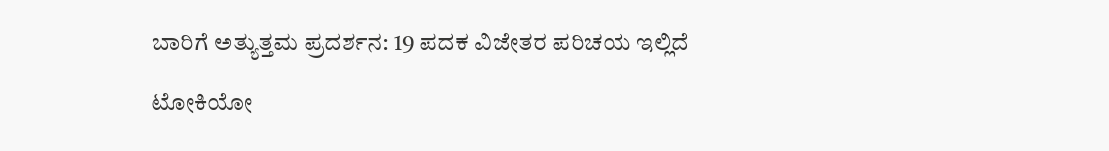ಬಾರಿಗೆ ಅತ್ಯುತ್ತಮ ಪ್ರದರ್ಶನ: 19 ಪದಕ ವಿಜೇತರ ಪರಿಚಯ ಇಲ್ಲಿದೆ

ಟೋಕಿಯೋ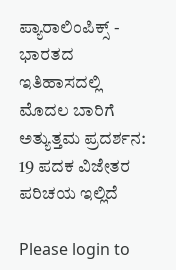ಪ್ಯಾರಾಲಿಂಪಿಕ್ಸ್ - ಭಾರತದ ಇತಿಹಾಸದಲ್ಲಿ ಮೊದಲ ಬಾರಿಗೆ ಅತ್ಯುತ್ತಮ ಪ್ರದರ್ಶನ: 19 ಪದಕ ವಿಜೇತರ ಪರಿಚಯ ಇಲ್ಲಿದೆ

Please login to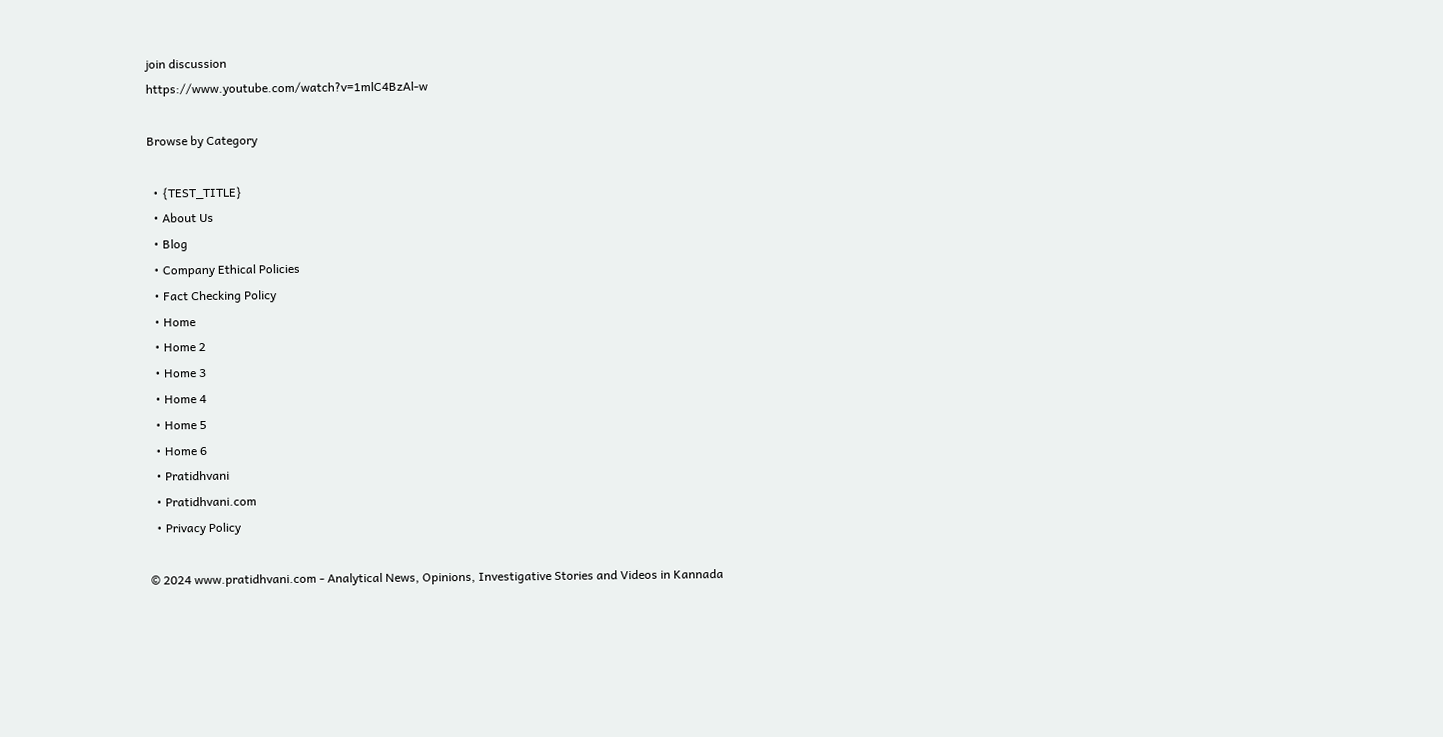join discussion
https://www.youtube.com/watch?v=1mlC4BzAl-w

Browse by Category

  • {TEST_TITLE}
  • About Us
  • Blog
  • Company Ethical Policies
  • Fact Checking Policy
  • Home
  • Home 2
  • Home 3
  • Home 4
  • Home 5
  • Home 6
  • Pratidhvani
  • Pratidhvani.com
  • Privacy Policy

© 2024 www.pratidhvani.com - Analytical News, Opinions, Investigative Stories and Videos in Kannada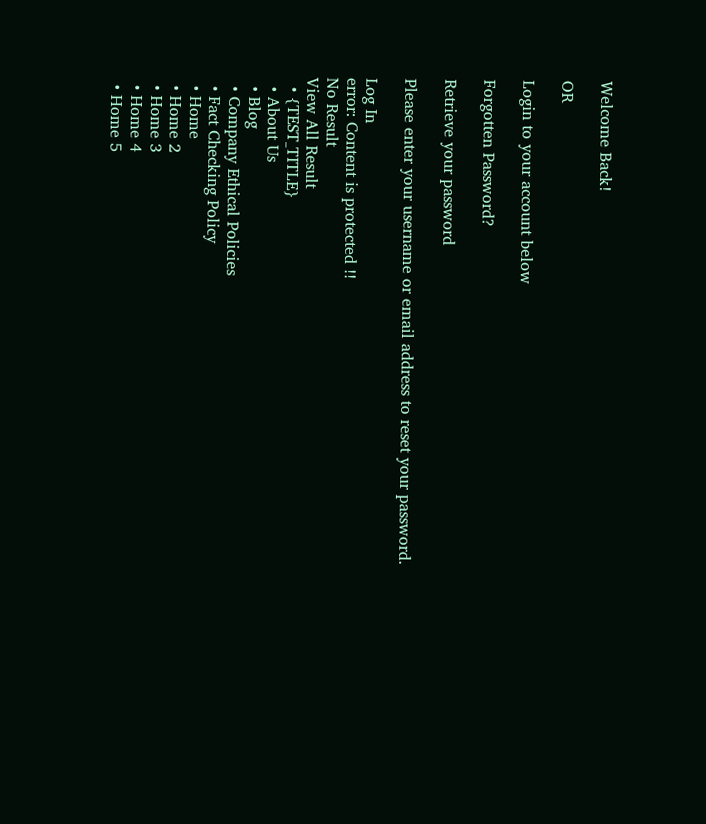Welcome Back!

OR

Login to your account below

Forgotten Password?

Retrieve your password

Please enter your username or email address to reset your password.

Log In
error: Content is protected !!
No Result
View All Result
  • {TEST_TITLE}
  • About Us
  • Blog
  • Company Ethical Policies
  • Fact Checking Policy
  • Home
  • Home 2
  • Home 3
  • Home 4
  • Home 5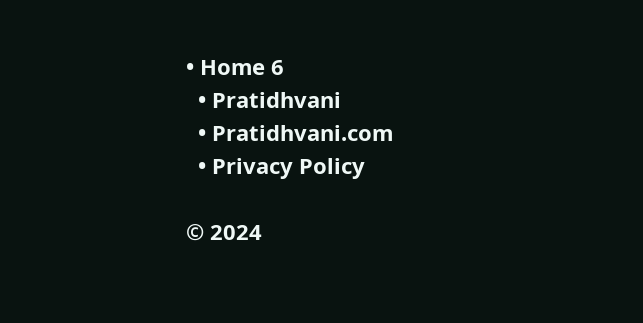• Home 6
  • Pratidhvani
  • Pratidhvani.com
  • Privacy Policy

© 2024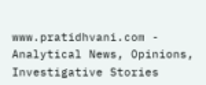www.pratidhvani.com - Analytical News, Opinions, Investigative Stories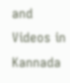and Videos in Kannada